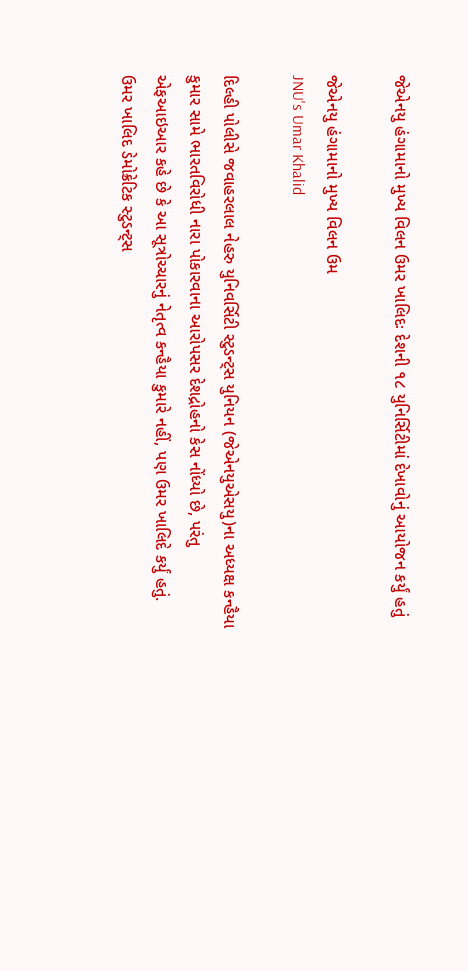જેએનયુ હંગામાનો મુખ્ય વિલન ઉમર ખાલિદઃ દેશની ૧૮ યુનિર્સિટીમાં દેખાવોનું આયોજન કર્યું હતું

જેએનયુ હંગામાનો મુખ્ય વિલન ઉમ
JNU's Umar Khalid

દિલ્હી પોલીસે જવાહરલાલ નેહરુ યુનિવર્સિટી સ્ટુડન્ટ્સ યુનિયન (જેએનયુએસયુ)ના અધ્યક્ષ કન્હૈયા કુમાર સામે ભારતવિરોધી નારા પોકારવાના આરોપસર દેશદ્રોહનો કેસ નોંધ્યો છે, પરંતુ એફઆઇઆર કહે છે કે આ સૂત્રોચ્ચારનું નેતૃત્વ કન્હૈયા કુમારે નહીં, પણ ઉમર ખાલિદે કર્યું હતું. ઉમર ખાલિદ ડેમોક્રેટિક સ્ટુડન્ટ્સ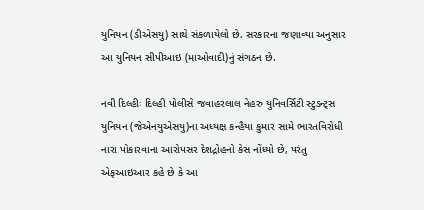યુનિયન (ડીએસયુ) સાથે સંકળાયેલો છે. સરકારના જણાવ્યા અનુસાર આ યુનિયન સીપીઆઇ (માઓવાદી)નું સંગઠન છે.

નવી દિલ્હીઃ દિલ્હી પોલીસે જવાહરલાલ નેહરુ યુનિવર્સિટી સ્ટુડન્ટ્સ યુનિયન (જેએનયુએસયુ)ના અધ્યક્ષ કન્હૈયા કુમાર સામે ભારતવિરોધી નારા પોકારવાના આરોપસર દેશદ્રોહનો કેસ નોંધ્યો છે, પરંતુ એફઆઇઆર કહે છે કે આ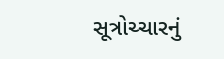સૂત્રોચ્ચારનું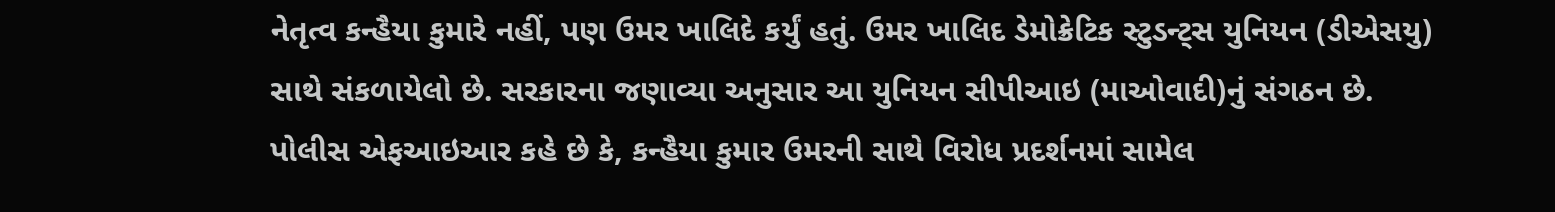નેતૃત્વ કન્હૈયા કુમારે નહીં, પણ ઉમર ખાલિદે કર્યું હતું. ઉમર ખાલિદ ડેમોક્રેટિક સ્ટુડન્ટ્સ યુનિયન (ડીએસયુ) સાથે સંકળાયેલો છે. સરકારના જણાવ્યા અનુસાર આ યુનિયન સીપીઆઇ (માઓવાદી)નું સંગઠન છે.
પોલીસ એફઆઇઆર કહે છે કે, કન્હૈયા કુમાર ઉમરની સાથે વિરોધ પ્રદર્શનમાં સામેલ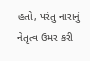હતો, પરંતુ નારાનું નેતૃત્વ ઉમર કરી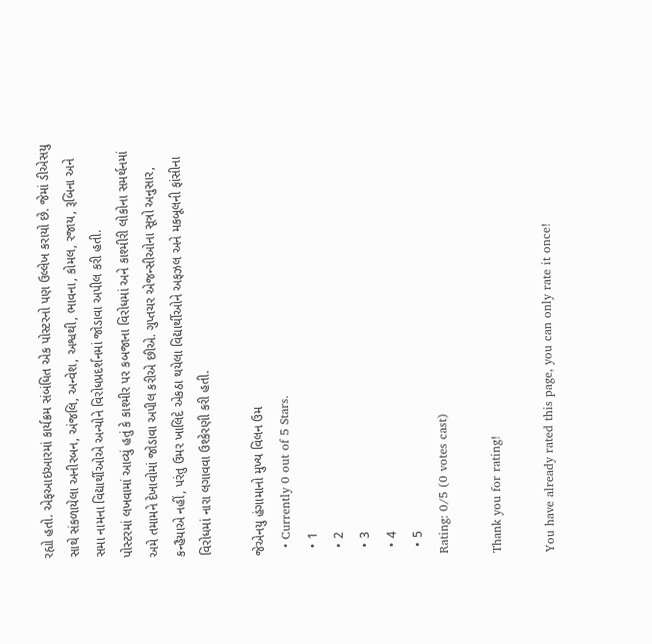રહ્યો હતો. એફઆઇઆરમાં કાર્યક્રમ સંબંધિત એક પોસ્ટરનો પણ ઉલ્લેખ કરાયો છે. જેમાં ડીએસયુ સાથે સંકળાયેલા અનીરબન, અંજલિ, અન્વેશ, અશ્વથી, ભાવના, કોમલ, રજાય, રૂબિના અને સમા નામના વિદ્યાર્થીઓએ અન્યોને વિરોધપ્રદર્શનમાં જોડાવા અપીલ કરી હતી.
પોસ્ટરમાં લખવામાં આવ્યું હતું કે કાશ્મીર પર કબજાના વિરોધમાં અને કાશ્મીરી લોકોના સમર્થનમાં અમે તમામને દેખાવોમાં જોડાવા અપીલ કરીએ છીએ. ગુપ્તચર એજન્સીઓના સૂત્રો અનુસાર, કન્હૈયાએ નહીં, પરંતુ ઉમર ખાલિદે એકઠા થયેલા વિદ્યાર્થીઓને અફઝલ અને મકબૂલની ફાંસીના વિરોધમાં નારા લગાવવા ઉશ્કેરણી કરી હતી.

જેએનયુ હંગામાનો મુખ્ય વિલન ઉમ
  • Currently 0 out of 5 Stars.
  • 1
  • 2
  • 3
  • 4
  • 5
Rating: 0/5 (0 votes cast)

Thank you for rating!

You have already rated this page, you can only rate it once!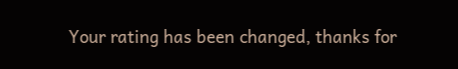Your rating has been changed, thanks for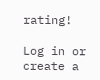rating!

Log in or create a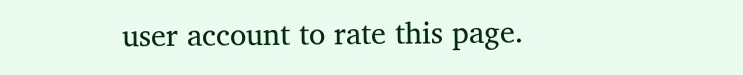user account to rate this page.